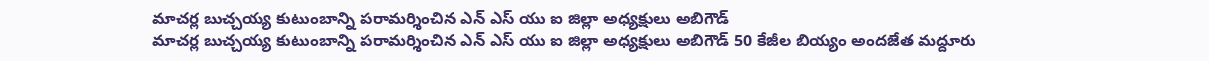మాచర్ల బుచ్చయ్య కుటుంబాన్ని పరామర్శించిన ఎన్ ఎస్ యు ఐ జిల్లా అధ్యక్షులు అబిగౌడ్
మాచర్ల బుచ్చయ్య కుటుంబాన్ని పరామర్శించిన ఎన్ ఎస్ యు ఐ జిల్లా అధ్యక్షులు అబిగౌడ్ 50 కేజీల బియ్యం అందజేత మద్దూరు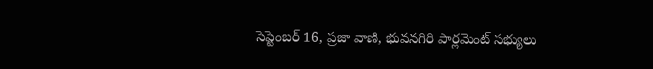సెప్టెంబర్ 16, ప్రజా వాణి, భువనగిరి పార్లమెంట్ సభ్యులు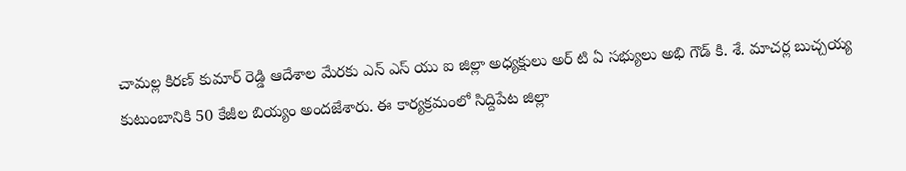చామల్ల కిరణ్ కుమార్ రెడ్డి ఆదేశాల మేరకు ఎన్ ఎస్ యు ఐ జిల్లా అధ్యక్షులు అర్ టి ఏ సభ్యులు అభి గౌడ్ కి. శే. మాచర్ల బుచ్చయ్య కుటుంబానికి 50 కేజీల బియ్యం అందజేశారు. ఈ కార్యక్రమంలో సిద్దిపేట జిల్లా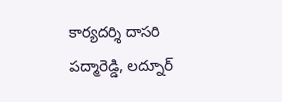కార్యదర్శి దాసరి పద్మారెడ్డి, లద్నూర్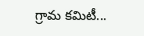గ్రామ కమిటీ...